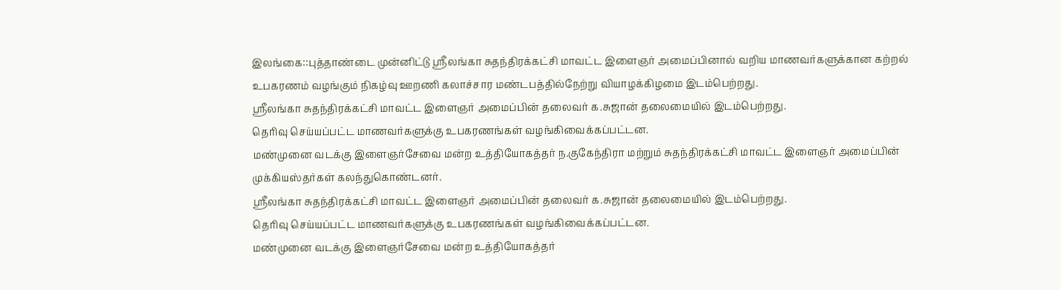இலங்கை::புத்தாண்டை முன்னிட்டு ஸ்ரீலங்கா சுதந்திரக்கட்சி மாவட்ட இளைஞர் அமைப்பினால் வறிய மாணவர்களுக்கான கற்றல் உபகரணம் வழங்கும் நிகழ்வு ஊறணி கலாச்சார மண்டபத்தில்நேற்று வியாழக்கிழமை இடம்பெற்றது.
ஸ்ரீலங்கா சுதந்திரக்கட்சி மாவட்ட இளைஞர் அமைப்பின் தலைவர் க.சுஜான் தலைமையில் இடம்பெற்றது.
தெரிவு செய்யப்பட்ட மாணவர்களுக்கு உபகரணங்கள் வழங்கிவைக்கப்பட்டன.
மண்முனை வடக்கு இளைஞர்சேவை மன்ற உத்தியோகத்தர் ந.குகேந்திரா மற்றும் சுதந்திரக்கட்சி மாவட்ட இளைஞர் அமைப்பின் முக்கியஸ்தர்கள் கலந்துகொண்டனர்.
ஸ்ரீலங்கா சுதந்திரக்கட்சி மாவட்ட இளைஞர் அமைப்பின் தலைவர் க.சுஜான் தலைமையில் இடம்பெற்றது.
தெரிவு செய்யப்பட்ட மாணவர்களுக்கு உபகரணங்கள் வழங்கிவைக்கப்பட்டன.
மண்முனை வடக்கு இளைஞர்சேவை மன்ற உத்தியோகத்தர்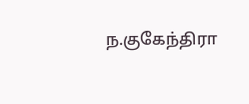ந.குகேந்திரா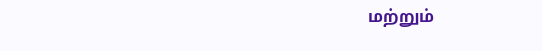மற்றும்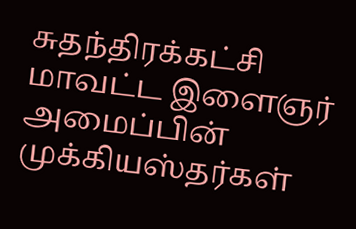சுதந்திரக்கட்சி மாவட்ட இளைஞர் அமைப்பின் முக்கியஸ்தர்கள்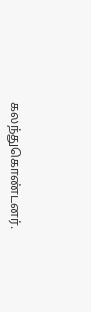கலந்துகொண்டனர்.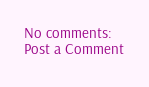No comments:
Post a Comment